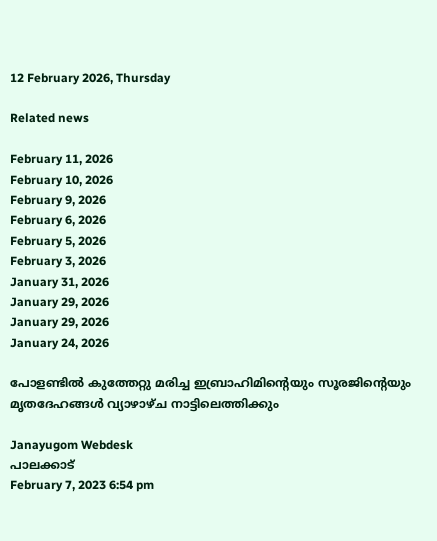12 February 2026, Thursday

Related news

February 11, 2026
February 10, 2026
February 9, 2026
February 6, 2026
February 5, 2026
February 3, 2026
January 31, 2026
January 29, 2026
January 29, 2026
January 24, 2026

പോളണ്ടില്‍ കുത്തേറ്റു മരിച്ച ഇബ്രാഹിമിന്റെയും സൂരജിന്റെയും മൃതദേഹങ്ങള്‍ വ്യാഴാഴ്ച നാട്ടിലെത്തിക്കും

Janayugom Webdesk
പാലക്കാട്
February 7, 2023 6:54 pm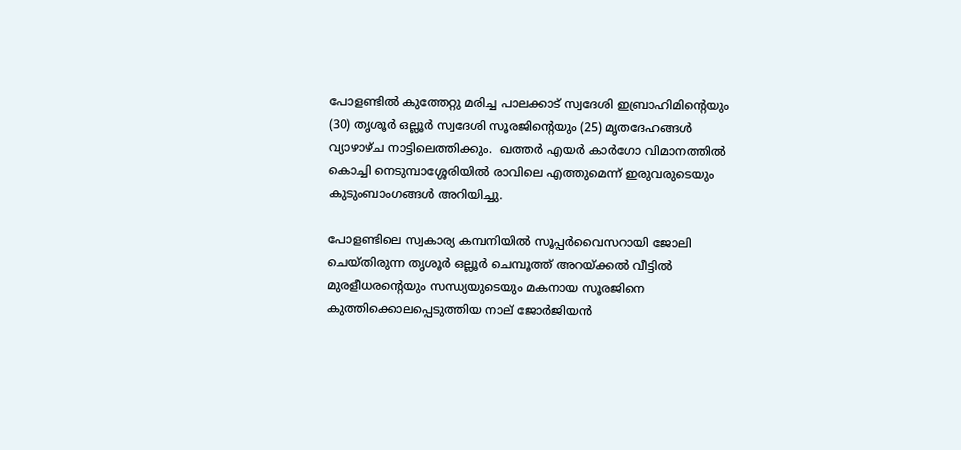പോളണ്ടില്‍ കുത്തേറ്റു മരിച്ച പാലക്കാട് സ്വദേശി ഇബ്രാഹിമിന്റെയും (30) തൃശൂര്‍ ഒല്ലൂര്‍ സ്വദേശി സൂരജിന്റെയും (25) മൃതദേഹങ്ങള്‍ വ്യാഴാഴ്ച നാട്ടിലെത്തിക്കും.  ഖത്തര്‍ എയര്‍ കാര്‍ഗോ വിമാനത്തില്‍ കൊച്ചി നെടുമ്പാശ്ശേരിയില്‍ രാവിലെ എത്തുമെന്ന് ഇരുവരുടെയും കുടുംബാംഗങ്ങള്‍ അറിയിച്ചു.

പോളണ്ടിലെ സ്വകാര്യ കമ്പനിയില്‍ സൂപ്പര്‍വൈസറായി ജോലി ചെയ്തിരുന്ന തൃശൂര്‍ ഒല്ലൂര്‍ ചെമ്പൂത്ത് അറയ്ക്കല്‍ വീട്ടില്‍ മുരളീധരന്റെയും സന്ധ്യയുടെയും മകനായ സൂരജിനെ കുത്തിക്കൊലപ്പെടുത്തിയ നാല് ജോര്‍ജിയന്‍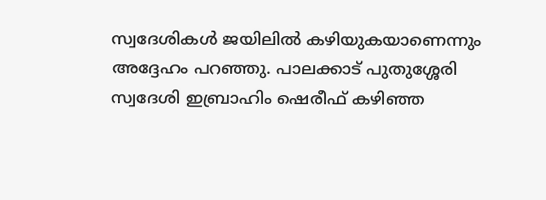സ്വദേശികള്‍ ജയിലില്‍ കഴിയുകയാണെന്നും അദ്ദേഹം പറഞ്ഞു. പാലക്കാട് പുതുശ്ശേരി സ്വദേശി ഇബ്രാഹിം ഷെരീഫ് കഴിഞ്ഞ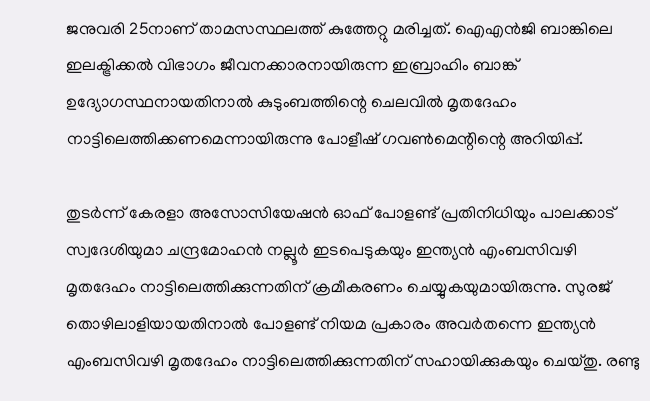ജനുവരി 25നാണ് താമസസ്ഥലത്ത് കുത്തേറ്റു മരിച്ചത്. ഐഎന്‍ജി ബാങ്കിലെ ഇലക്ട്രിക്കല്‍ വിഭാഗം ജീവനക്കാരനായിരുന്ന ഇബ്രാഹിം ബാങ്ക് ഉദ്യോഗസ്ഥനായതിനാല്‍ കുടുംബത്തിന്റെ ചെലവില്‍ മൃതദേഹം നാട്ടിലെത്തിക്കണമെന്നായിരുന്നു പോളീഷ് ഗവണ്‍മെന്റിന്റെ അറിയിപ്പ്.

തുടര്‍ന്ന് കേരളാ അസോസിയേഷന്‍ ഓഫ് പോളണ്ട് പ്രതിനിധിയും പാലക്കാട് സ്വദേശിയുമാ ചന്ദ്രമോഹന്‍ നല്ലൂര്‍ ഇടപെടുകയും ഇന്ത്യന്‍ എംബസിവഴി മൃതദേഹം നാട്ടിലെത്തിക്കുന്നതിന് ക്രമീകരണം ചെയ്യുകയുമായിരുന്നു. സുരജ് തൊഴിലാളിയായതിനാല്‍ പോളണ്ട് നിയമ പ്രകാരം അവര്‍തന്നെ ഇന്ത്യന്‍ എംബസിവഴി മൃതദേഹം നാട്ടിലെത്തിക്കുന്നതിന് സഹായിക്കുകയും ചെയ്തു. രണ്ടു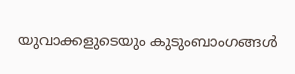യുവാക്കളുടെയും കുടുംബാംഗങ്ങള്‍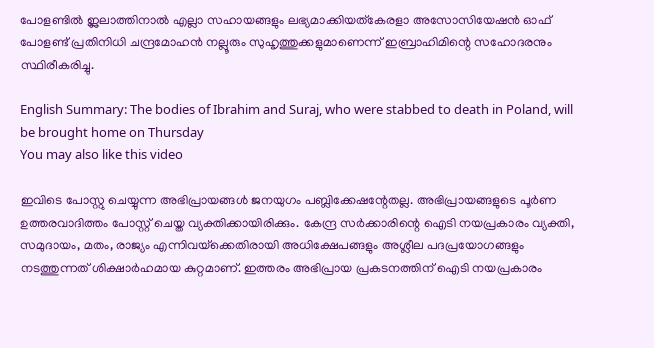പോളണ്ടില്‍ ഇ്ലലാത്തിനാല്‍ എല്ലാ സഹായങ്ങളും ലഭ്യമാക്കിയത്കേരളാ അസോസിയേഷന്‍ ഓഫ് പോളണ്ട് പ്രതിനിധി ചന്ദ്രമോഹന്‍ നല്ലൂരും സുഹൃത്തുക്കളുമാണെന്ന് ഇബ്രാഹിമിന്റെ സഹോദരനും സ്ഥിരീകരിച്ചു.

English Summary: The bodies of Ibrahim and Suraj, who were stabbed to death in Poland, will be brought home on Thursday
You may also like this video

ഇവിടെ പോസ്റ്റു ചെയ്യുന്ന അഭിപ്രായങ്ങള്‍ ജനയുഗം പബ്ലിക്കേഷന്റേതല്ല. അഭിപ്രായങ്ങളുടെ പൂര്‍ണ ഉത്തരവാദിത്തം പോസ്റ്റ് ചെയ്ത വ്യക്തിക്കായിരിക്കും. കേന്ദ്ര സര്‍ക്കാരിന്റെ ഐടി നയപ്രകാരം വ്യക്തി, സമുദായം, മതം, രാജ്യം എന്നിവയ്‌ക്കെതിരായി അധിക്ഷേപങ്ങളും അശ്ലീല പദപ്രയോഗങ്ങളും നടത്തുന്നത് ശിക്ഷാര്‍ഹമായ കുറ്റമാണ്. ഇത്തരം അഭിപ്രായ പ്രകടനത്തിന് ഐടി നയപ്രകാരം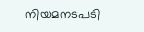നിയമനടപടി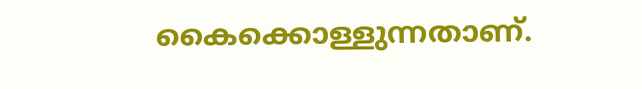കൈക്കൊള്ളുന്നതാണ്.